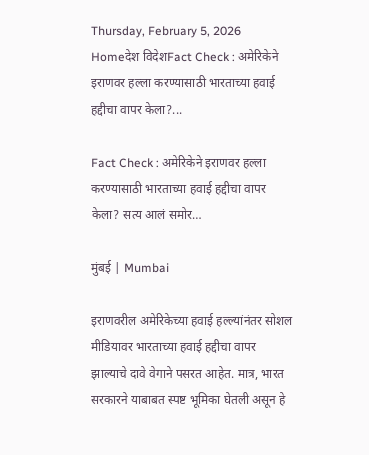Thursday, February 5, 2026
Homeदेश विदेशFact Check : अमेरिकेने इराणवर हल्ला करण्यासाठी भारताच्या हवाई हद्दीचा वापर केला?...

Fact Check : अमेरिकेने इराणवर हल्ला करण्यासाठी भारताच्या हवाई हद्दीचा वापर केला? सत्य आलं समोर…

मुंबई | Mumbai

इराणवरील अमेरिकेच्या हवाई हल्ल्यांनंतर सोशल मीडियावर भारताच्या हवाई हद्दीचा वापर झाल्याचे दावे वेगाने पसरत आहेत. मात्र, भारत सरकारने याबाबत स्पष्ट भूमिका घेतली असून हे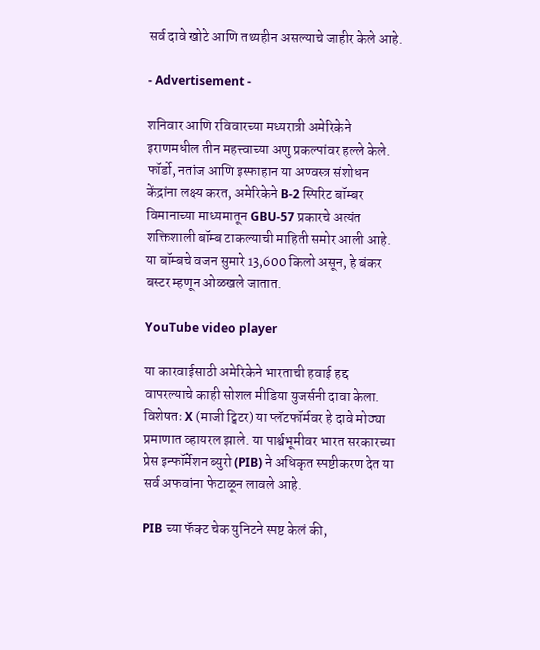सर्व दावे खोटे आणि तथ्यहीन असल्याचे जाहीर केले आहे.

- Advertisement -

शनिवार आणि रविवारच्या मध्यरात्री अमेरिकेने इराणमधील तीन महत्त्वाच्या अणु प्रकल्पांवर हल्ले केले. फॉर्डो, नतांज आणि इस्फाहान या अण्वस्त्र संशोधन केंद्रांना लक्ष्य करत, अमेरिकेने B-2 स्पिरिट बॉम्बर विमानाच्या माध्यमातून GBU-57 प्रकारचे अत्यंत शक्तिशाली बॉम्ब टाकल्याची माहिती समोर आली आहे. या बॉम्बचे वजन सुमारे 13,600 किलो असून, हे बंकर बस्टर म्हणून ओळखले जातात.

YouTube video player

या कारवाईसाठी अमेरिकेने भारताची हवाई हद्द वापरल्याचे काही सोशल मीडिया युजर्सनी दावा केला. विशेषतः X (माजी ट्विटर) या प्लॅटफॉर्मवर हे दावे मोठ्या प्रमाणात व्हायरल झाले. या पार्श्वभूमीवर भारत सरकारच्या प्रेस इन्फॉर्मेशन ब्युरो (PIB) ने अधिकृत स्पष्टीकरण देत या सर्व अफवांना फेटाळून लावले आहे.

PIB च्या फॅक्ट चेक युनिटने स्पष्ट केलं की,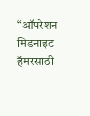“ऑपरेशन मिडनाइट हॅमरसाठी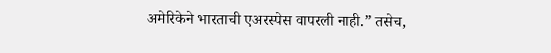अमेरिकेने भारताची एअरस्पेस वापरली नाही.” तसेच,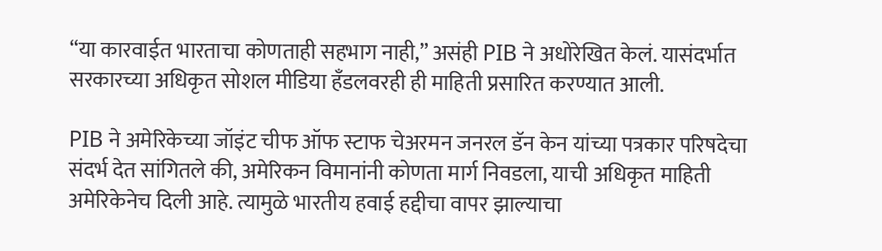“या कारवाईत भारताचा कोणताही सहभाग नाही,” असंही PIB ने अधोरेखित केलं. यासंदर्भात सरकारच्या अधिकृत सोशल मीडिया हँडलवरही ही माहिती प्रसारित करण्यात आली.

PIB ने अमेरिकेच्या जॉइंट चीफ ऑफ स्टाफ चेअरमन जनरल डॅन केन यांच्या पत्रकार परिषदेचा संदर्भ देत सांगितले की, अमेरिकन विमानांनी कोणता मार्ग निवडला, याची अधिकृत माहिती अमेरिकेनेच दिली आहे. त्यामुळे भारतीय हवाई हद्दीचा वापर झाल्याचा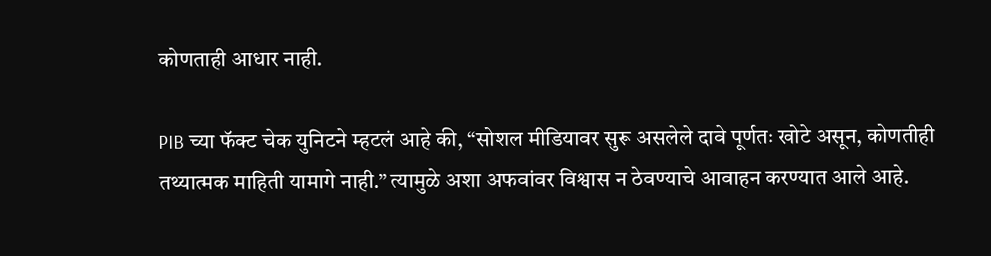कोणताही आधार नाही.

PIB च्या फॅक्ट चेक युनिटने म्हटलं आहे की, “सोशल मीडियावर सुरू असलेले दावे पूर्णतः खोटे असून, कोणतीही तथ्यात्मक माहिती यामागे नाही.” त्यामुळे अशा अफवांवर विश्वास न ठेवण्याचे आवाहन करण्यात आले आहे.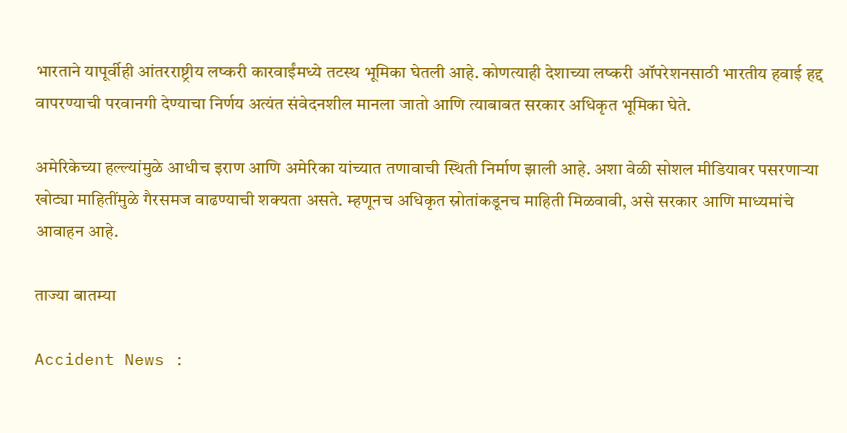भारताने यापूर्वीही आंतरराष्ट्रीय लष्करी कारवाईंमध्ये तटस्थ भूमिका घेतली आहे. कोणत्याही देशाच्या लष्करी ऑपरेशनसाठी भारतीय हवाई हद्द वापरण्याची परवानगी देण्याचा निर्णय अत्यंत संवेदनशील मानला जातो आणि त्याबाबत सरकार अधिकृत भूमिका घेते.

अमेरिकेच्या हल्ल्यांमुळे आधीच इराण आणि अमेरिका यांच्यात तणावाची स्थिती निर्माण झाली आहे. अशा वेळी सोशल मीडियावर पसरणाऱ्या खोट्या माहितींमुळे गैरसमज वाढण्याची शक्यता असते. म्हणूनच अधिकृत स्रोतांकडूनच माहिती मिळवावी, असे सरकार आणि माध्यमांचे आवाहन आहे.

ताज्या बातम्या

Accident News :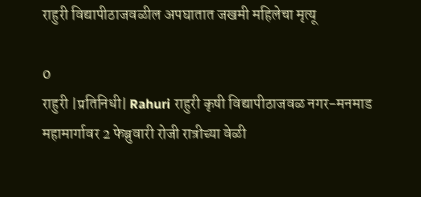राहुरी विद्यापीठाजवळील अपघातात जखमी महिलेचा मृत्यू

0
राहुरी |प्रतिनिधी| Rahuri राहुरी कृषी विद्यापीठाजवळ नगर-मनमाड महामार्गावर 2 फेब्रुवारी रोजी रात्रीच्या वेळी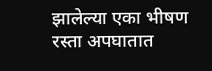झालेल्या एका भीषण रस्ता अपघातात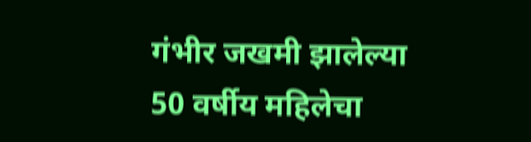गंभीर जखमी झालेल्या 50 वर्षीय महिलेचा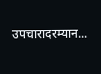उपचारादरम्यान...